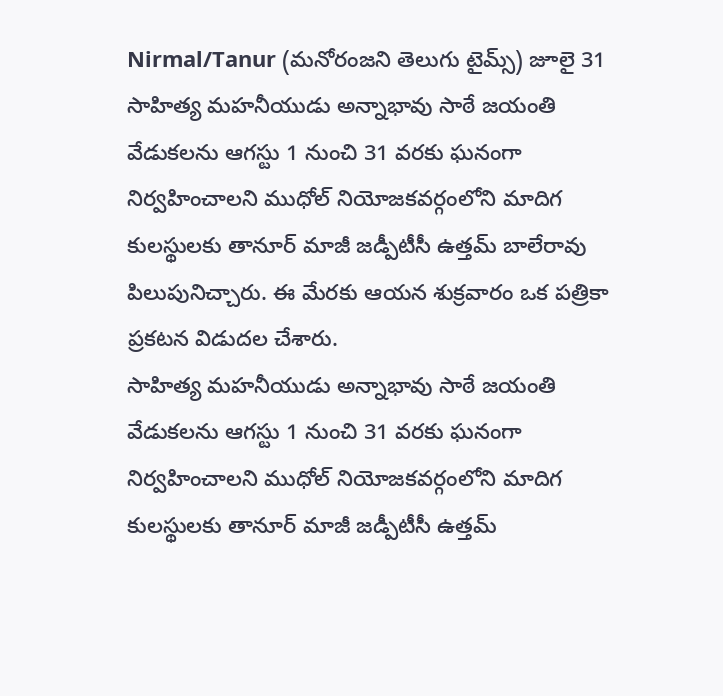Nirmal/Tanur (మనోరంజని తెలుగు టైమ్స్) జూలై 31
సాహిత్య మహనీయుడు అన్నాభావు సాఠే జయంతి వేడుకలను ఆగస్టు 1 నుంచి 31 వరకు ఘనంగా నిర్వహించాలని ముధోల్ నియోజకవర్గంలోని మాదిగ కులస్థులకు తానూర్ మాజీ జడ్పీటీసీ ఉత్తమ్ బాలేరావు పిలుపునిచ్చారు. ఈ మేరకు ఆయన శుక్రవారం ఒక పత్రికా ప్రకటన విడుదల చేశారు.
సాహిత్య మహనీయుడు అన్నాభావు సాఠే జయంతి వేడుకలను ఆగస్టు 1 నుంచి 31 వరకు ఘనంగా నిర్వహించాలని ముధోల్ నియోజకవర్గంలోని మాదిగ కులస్థులకు తానూర్ మాజీ జడ్పీటీసీ ఉత్తమ్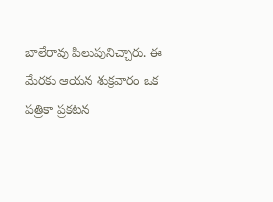బాలేరావు పిలుపునిచ్చారు. ఈ మేరకు ఆయన శుక్రవారం ఒక పత్రికా ప్రకటన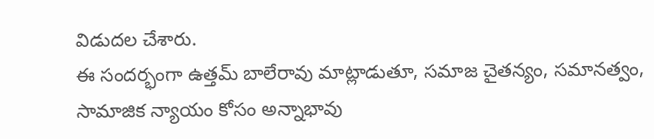విడుదల చేశారు.
ఈ సందర్భంగా ఉత్తమ్ బాలేరావు మాట్లాడుతూ, సమాజ చైతన్యం, సమానత్వం, సామాజిక న్యాయం కోసం అన్నాభావు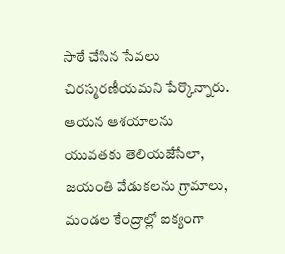సాఠే చేసిన సేవలు చిరస్మరణీయమని పేర్కొన్నారు. ఆయన ఆశయాలను యువతకు తెలియజేసేలా, జయంతి వేడుకలను గ్రామాలు, మండల కేంద్రాల్లో ఐక్యంగా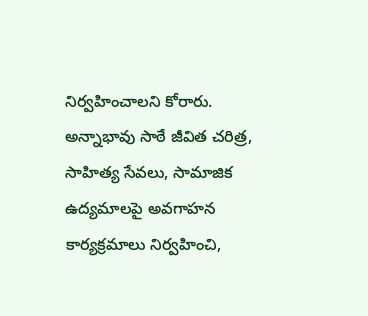నిర్వహించాలని కోరారు.
అన్నాభావు సాఠే జీవిత చరిత్ర, సాహిత్య సేవలు, సామాజిక ఉద్యమాలపై అవగాహన కార్యక్రమాలు నిర్వహించి,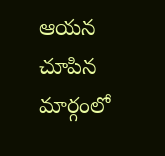ఆయన చూపిన మార్గంలో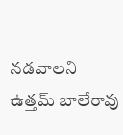నడవాలని ఉత్తమ్ బాలేరావు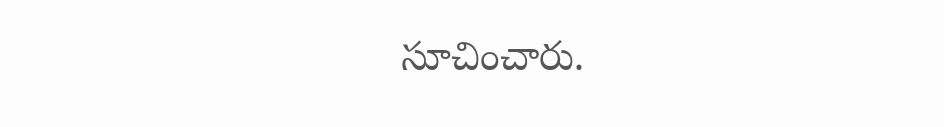సూచించారు.